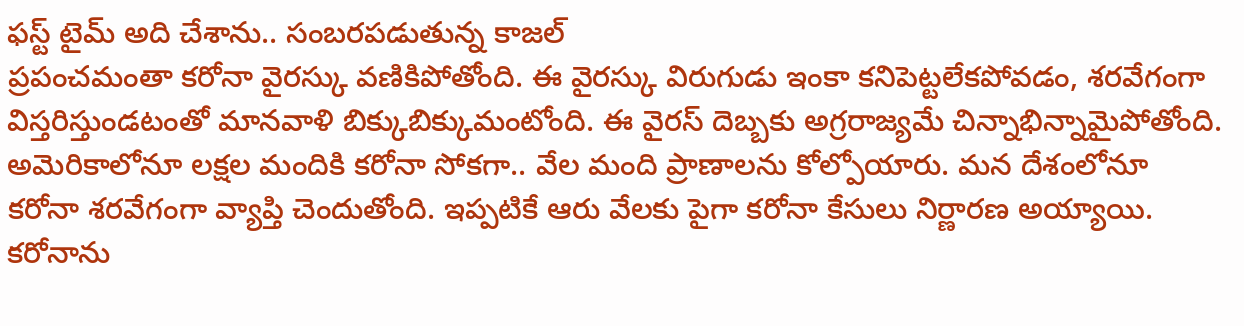ఫస్ట్ టైమ్ అది చేశాను.. సంబరపడుతున్న కాజల్
ప్రపంచమంతా కరోనా వైరస్కు వణికిపోతోంది. ఈ వైరస్కు విరుగుడు ఇంకా కనిపెట్టలేకపోవడం, శరవేగంగా విస్తరిస్తుండటంతో మానవాళి బిక్కుబిక్కుమంటోంది. ఈ వైరస్ దెబ్బకు అగ్రరాజ్యమే చిన్నాభిన్నామైపోతోంది. అమెరికాలోనూ లక్షల మందికి కరోనా సోకగా.. వేల మంది ప్రాణాలను కోల్పోయారు. మన దేశంలోనూ కరోనా శరవేగంగా వ్యాప్తి చెందుతోంది. ఇప్పటికే ఆరు వేలకు పైగా కరోనా కేసులు నిర్ణారణ అయ్యాయి.
కరోనాను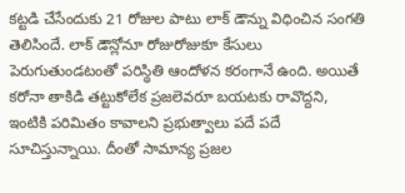కట్టడి చేసేందుకు 21 రోజుల పాటు లాక్ డౌన్ను విధించిన సంగతి తెలిసిందే. లాక్ డౌన్లోనూ రోజురోజుకూ కేసులు పెరుగుతుండటంతో పరిస్థితి ఆందోళన కరంగానే ఉంది. అయితే కరోనా తాకిడి తట్టుకోలేక ప్రజలెవరూ బయటకు రావొద్దని, ఇంటికి పరిమితం కావాలని ప్రభుత్వాలు పదే పదే సూచిస్తున్నాయి. దీంతో సామాన్య ప్రజల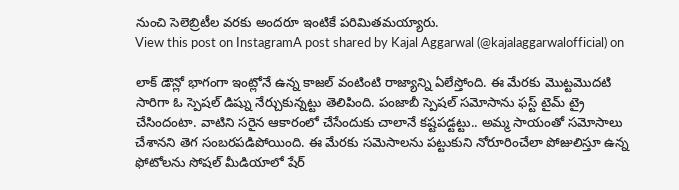నుంచి సెలెబ్రిటీల వరకు అందరూ ఇంటికే పరిమితమయ్యారు.
View this post on InstagramA post shared by Kajal Aggarwal (@kajalaggarwalofficial) on

లాక్ డౌన్లో భాగంగా ఇంట్లోనే ఉన్న కాజల్ వంటింటి రాజ్యాన్ని ఏలేస్తోంది. ఈ మేరకు మొట్టమొదటి సారిగా ఓ స్పెషల్ డిష్ను నేర్చుకున్నట్టు తెలిపింది. పంజాబీ స్పెషల్ సమోసాను ఫస్ట్ టైమ్ ట్రై చేసిందంటా. వాటిని సరైన ఆకారంలో చేసేందుకు చాలానే కష్టపడ్టట్టు.. అమ్మ సాయంతో సమోసాలు చేశానని తెగ సంబరపడిపోయింది. ఈ మేరకు సమెసాలను పట్టుకుని నోరూరించేలా పోజులిస్తూ ఉన్న ఫోటోలను సోషల్ మీడియాలో షేర్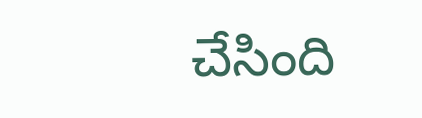చేసింది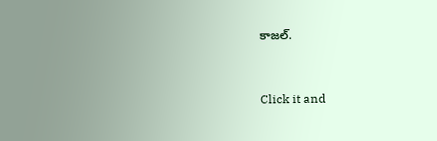కాజల్.


Click it and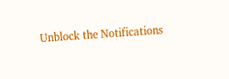Unblock the Notifications